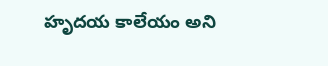హృదయ కాలేయం అని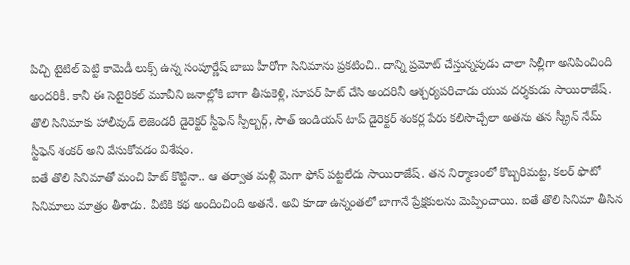పిచ్చి టైటిల్ పెట్టి కామెడీ లుక్స్ ఉన్న సంపూర్ణేష్ బాబు హీరోగా సినిమాను ప్రకటించి.. దాన్ని ప్రమోట్ చేస్తున్నపుడు చాలా సిల్లీగా అనిపించింది అందరికీ. కానీ ఈ సెటైరికల్ మూవీని జనాల్లోకి బాగా తీసుకెళ్లి, సూపర్ హిట్ చేసి అందరినీ ఆశ్చర్యపరిచాడు యువ దర్శకుడు సాయిరాజేష్. తొలి సినిమాకు హాలీవుడ్ లెజెండరీ డైరెక్టర్ స్టీఫెన్ స్పీల్బర్గ్, సౌత్ ఇండియన్ టాప్ డైరెక్టర్ శంకర్ల పేరు కలిసొచ్చేలా అతను తన స్క్రీన్ నేమ్ స్టీఫెన్ శంకర్ అని వేసుకోవడం విశేషం.
ఐతే తొలి సినిమాతో మంచి హిట్ కొట్టినా.. ఆ తర్వాత మళ్లీ మెగా ఫోన్ పట్టలేదు సాయిరాజేష్. తన నిర్మాణంలో కొబ్బరిమట్ట, కలర్ ఫొటో సినిమాలు మాత్రం తీశాడు. వీటికి కథ అందించింది అతనే. అవి కూడా ఉన్నంతలో బాగానే ప్రేక్షకులను మెప్పించాయి. ఐతే తొలి సినిమా తీసిన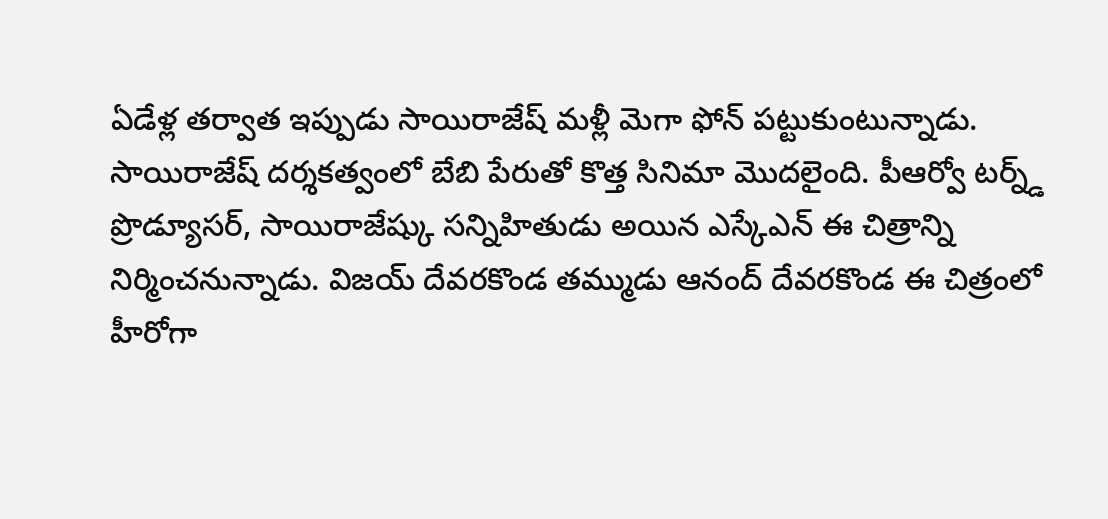ఏడేళ్ల తర్వాత ఇప్పుడు సాయిరాజేష్ మళ్లీ మెగా ఫోన్ పట్టుకుంటున్నాడు.
సాయిరాజేష్ దర్శకత్వంలో బేబి పేరుతో కొత్త సినిమా మొదలైంది. పీఆర్వో టర్న్డ్ ప్రొడ్యూసర్, సాయిరాజేష్కు సన్నిహితుడు అయిన ఎస్కేఎన్ ఈ చిత్రాన్ని నిర్మించనున్నాడు. విజయ్ దేవరకొండ తమ్ముడు ఆనంద్ దేవరకొండ ఈ చిత్రంలో హీరోగా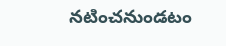నటించనుండటం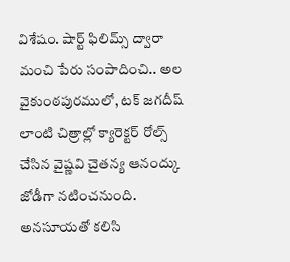విశేషం. షార్ట్ ఫిలిమ్స్ ద్వారా మంచి పేరు సంపాదించి.. అల వైకుంఠపురములో, టక్ జగదీష్ లాంటి చిత్రాల్లో క్యారెక్టర్ రోల్స్ చేసిన వైష్ణవి చైతన్య ఆనంద్కు జోడీగా నటించనుంది. అనసూయతో కలిసి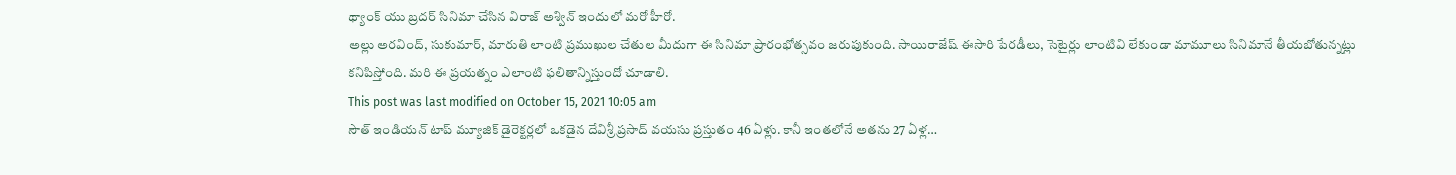థ్యాంక్ యు బ్రదర్ సినిమా చేసిన విరాజ్ అశ్విన్ ఇందులో మరో హీరో.
అల్లు అరవింద్, సుకుమార్, మారుతి లాంటి ప్రముఖుల చేతుల మీదుగా ఈ సినిమా ప్రారంభోత్సవం జరుపుకుంది. సాయిరాజేష్ ఈసారి పేరడీలు, సెటైర్లు లాంటివి లేకుండా మామూలు సినిమానే తీయబోతున్నట్లు కనిపిస్తోంది. మరి ఈ ప్రయత్నం ఎలాంటి ఫలితాన్నిస్తుందో చూడాలి.
This post was last modified on October 15, 2021 10:05 am
సౌత్ ఇండియన్ టాప్ మ్యూజిక్ డైరెక్టర్లలో ఒకడైన దేవిశ్రీ ప్రసాద్ వయసు ప్రస్తుతం 46 ఏళ్లు. కానీ ఇంతలోనే అతను 27 ఏళ్ల…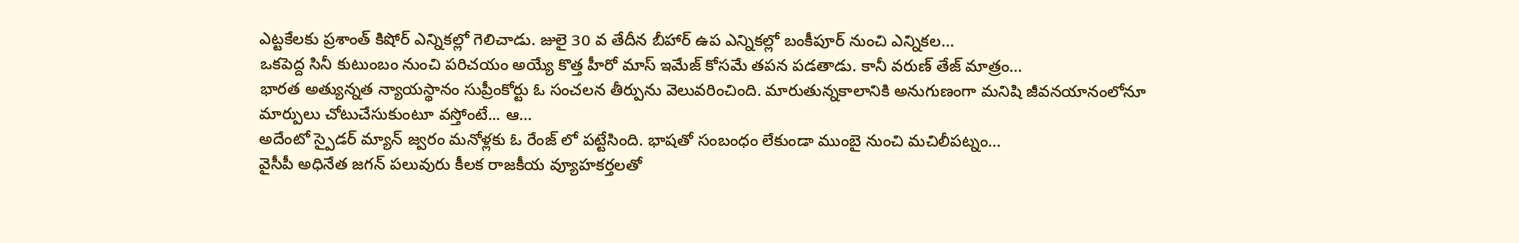ఎట్టకేలకు ప్రశాంత్ కిషోర్ ఎన్నికల్లో గెలిచాడు. జులై 30 వ తేదీన బీహార్ ఉప ఎన్నికల్లో బంకీపూర్ నుంచి ఎన్నికల…
ఒకపెద్ద సినీ కుటుంబం నుంచి పరిచయం అయ్యే కొత్త హీరో మాస్ ఇమేజ్ కోసమే తపన పడతాడు. కానీ వరుణ్ తేజ్ మాత్రం…
భారత అత్యున్నత న్యాయస్థానం సుప్రీంకోర్టు ఓ సంచలన తీర్పును వెలువరించింది. మారుతున్నకాలానికి అనుగుణంగా మనిషి జీవనయానంలోనూ మార్పులు చోటుచేసుకుంటూ వస్తోంటే... ఆ…
అదేంటో స్పైడర్ మ్యాన్ జ్వరం మనోళ్లకు ఓ రేంజ్ లో పట్టేసింది. భాషతో సంబంధం లేకుండా ముంబై నుంచి మచిలీపట్నం…
వైసీపీ అధినేత జగన్ పలువురు కీలక రాజకీయ వ్యూహకర్తలతో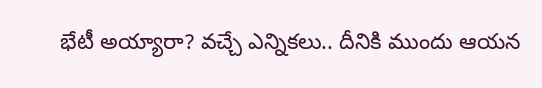భేటీ అయ్యారా? వచ్చే ఎన్నికలు.. దీనికి ముందు ఆయన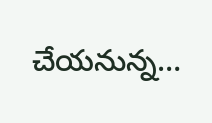చేయనున్న…